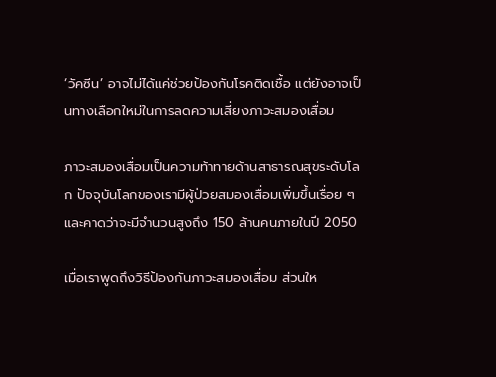‘วัคซีน’ อาจไม่ได้แค่ช่วยป้องกันโรคติดเชื้อ แต่ยังอาจเป็นทางเลือกใหม่ในการลดความเสี่ยงภาวะสมองเสื่อม

ภาวะสมองเสื่อมเป็นความท้าทายด้านสาธารณสุขระดับโลก ปัจจุบันโลกของเรามีผู้ป่วยสมองเสื่อมเพิ่มขึ้นเรื่อย ๆ และคาดว่าจะมีจำนวนสูงถึง 150 ล้านคนภายในปี 2050

เมื่อเราพูดถึงวิธีป้องกันภาวะสมองเสื่อม ส่วนให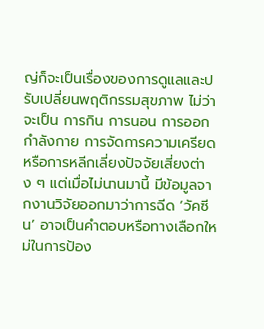ญ่ก็จะเป็นเรื่องของการดูแลและปรับเปลี่ยนพฤติกรรมสุขภาพ ไม่ว่าจะเป็น การกิน การนอน การออกกำลังกาย การจัดการความเครียด หรือการหลีกเลี่ยงปัจจัยเสี่ยงต่าง ๆ แต่เมื่อไม่นานมานี้ มีข้อมูลจากงานวิจัยออกมาว่าการฉีด ‘วัคซีน’ อาจเป็นคำตอบหรือทางเลือกใหม่ในการป้อง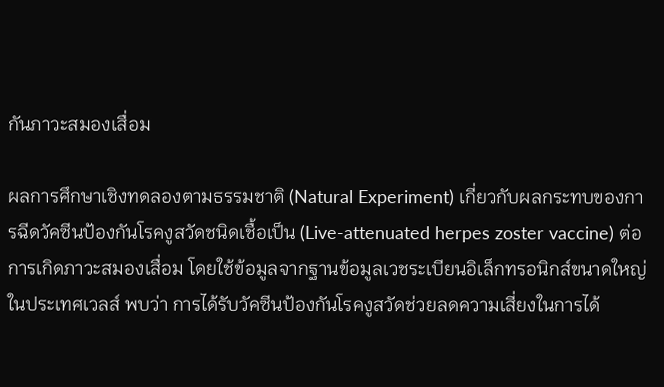กันภาวะสมองเสื่อม

ผลการศึกษาเชิงทดลองตามธรรมชาติ (Natural Experiment) เกี่ยวกับผลกระทบของการฉีดวัคซีนป้องกันโรคงูสวัดชนิดเชื้อเป็น (Live-attenuated herpes zoster vaccine) ต่อการเกิดภาวะสมองเสื่อม โดยใช้ข้อมูลจากฐานข้อมูลเวชระเบียนอิเล็กทรอนิกส์ขนาดใหญ่ในประเทศเวลส์ พบว่า การได้รับวัคซีนป้องกันโรคงูสวัดช่วยลดความเสี่ยงในการได้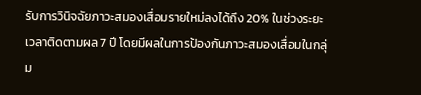รับการวินิจฉัยภาวะสมองเสื่อมรายใหม่ลงได้ถึง 20% ในช่วงระยะเวลาติดตามผล 7 ปี โดยมีผลในการป้องกันภาวะสมองเสื่อมในกลุ่ม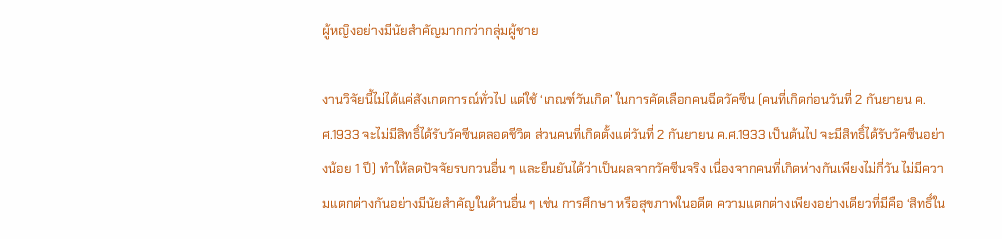ผู้หญิงอย่างมีนัยสำคัญมากกว่ากลุ่มผู้ชาย

งานวิจัยนี้ไม่ได้แค่สังเกตการณ์ทั่วไป แต่ใช้ ‘เกณฑ์วันเกิด’ ในการคัดเลือกคนฉีดวัคซีน (คนที่เกิดก่อนวันที่ 2 กันยายน ค.ศ.1933 จะไม่มีสิทธิ์ได้รับวัคซีนตลอดชีวิต ส่วนคนที่เกิดตั้งแต่วันที่ 2 กันยายน ค.ศ.1933 เป็นต้นไป จะมีสิทธิ์ได้รับวัคซีนอย่างน้อย 1 ปี) ทำให้ลดปัจจัยรบกวนอื่น ๆ และยืนยันได้ว่าเป็นผลจากวัคซีนจริง เนื่องจากคนที่เกิดห่างกันเพียงไม่กี่วัน ไม่มีความแตกต่างกันอย่างมีนัยสำคัญในด้านอื่น ๆ เช่น การศึกษา หรือสุขภาพในอดีต ความแตกต่างเพียงอย่างเดียวที่มีคือ ‘สิทธิ์ใน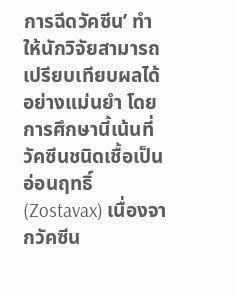การฉีดวัคซีน’ ทำให้นักวิจัยสามารถเปรียบเทียบผลได้อย่างแม่นยำ โดยการศึกษานี้เน้นที่วัคซีนชนิดเชื้อเป็นอ่อนฤทธิ์ (Zostavax) เนื่องจากวัคซีน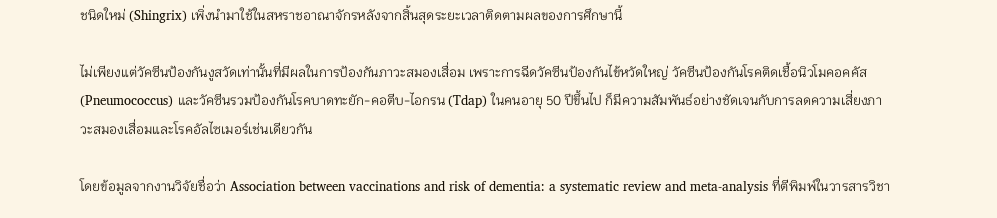ชนิดใหม่ (Shingrix) เพิ่งนำมาใช้ในสหราชอาณาจักรหลังจากสิ้นสุดระยะเวลาติดตามผลของการศึกษานี้

ไม่เพียงแต่วัคซีนป้องกันงูสวัดเท่านั้นที่มีผลในการป้องกันภาวะสมองเสื่อม เพราะการฉีดวัคซีนป้องกันไข้หวัดใหญ่ วัคซีนป้องกันโรคติดเชื้อนิวโมคอคคัส (Pneumococcus) และวัคซีนรวมป้องกันโรคบาดทะยัก-คอตีบ-ไอกรน (Tdap) ในคนอายุ 50 ปีขึ้นไป ก็มีความสัมพันธ์อย่างชัดเจนกับการลดความเสี่ยงภาวะสมองเสื่อมและโรคอัลไซเมอร์เช่นเดียวกัน

โดยข้อมูลจากงานวิจัยชื่อว่า Association between vaccinations and risk of dementia: a systematic review and meta-analysis ที่ตีพิมพ์ในวารสารวิชา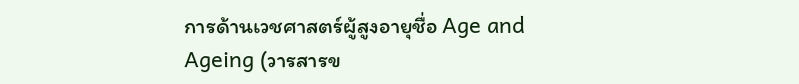การด้านเวชศาสตร์ผู้สูงอายุชื่อ Age and Ageing (วารสารข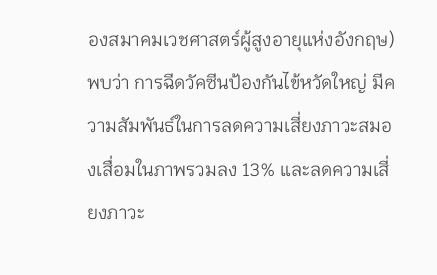องสมาคมเวชศาสตร์ผู้สูงอายุแห่งอังกฤษ) พบว่า การฉีดวัคซีนป้องกันไข้หวัดใหญ่ มีความสัมพันธ์ในการลดความเสี่ยงภาวะสมองเสื่อมในภาพรวมลง 13% และลดความเสี่ยงภาวะ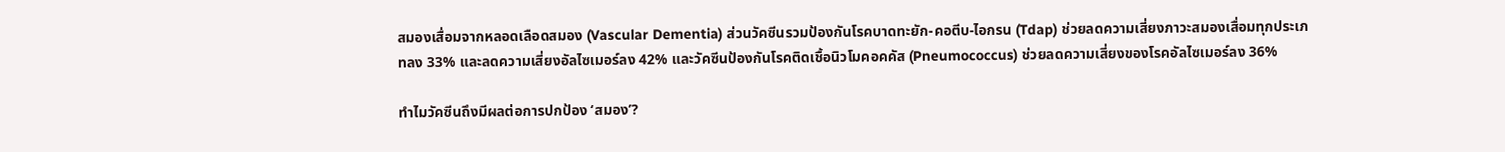สมองเสื่อมจากหลอดเลือดสมอง (Vascular Dementia) ส่วนวัคซีนรวมป้องกันโรคบาดทะยัก-คอตีบ-ไอกรน (Tdap) ช่วยลดความเสี่ยงภาวะสมองเสื่อมทุกประเภทลง 33% และลดความเสี่ยงอัลไซเมอร์ลง 42% และวัคซีนป้องกันโรคติดเชื้อนิวโมคอคคัส (Pneumococcus) ช่วยลดความเสี่ยงของโรคอัลไซเมอร์ลง 36%

ทำไมวัคซีนถึงมีผลต่อการปกป้อง ‘สมอง’?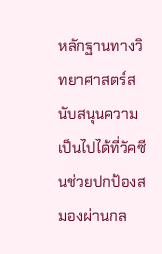หลักฐานทางวิทยาศาสตร์สนับสนุนความเป็นไปได้ที่วัคซีนช่วยปกป้องสมองผ่านกล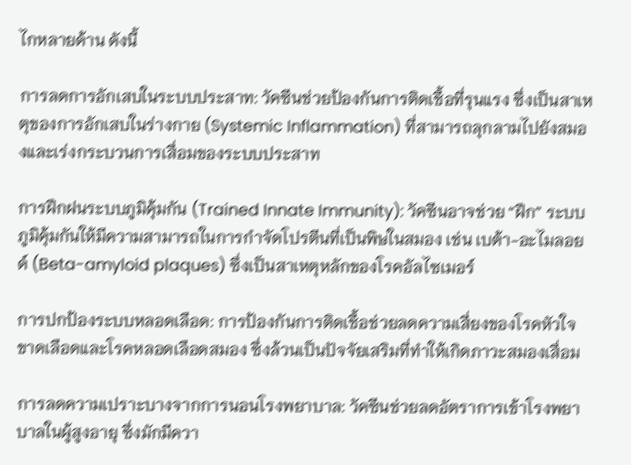ไกหลายด้าน ดังนี้

การลดการอักเสบในระบบประสาท: วัคซีนช่วยป้องกันการติดเชื้อที่รุนแรง ซึ่งเป็นสาเหตุของการอักเสบในร่างกาย (Systemic Inflammation) ที่สามารถลุกลามไปยังสมองและเร่งกระบวนการเสื่อมของระบบประสาท

การฝึกฝนระบบภูมิคุ้มกัน (Trained Innate Immunity): วัคซีนอาจช่วย “ฝึก” ระบบภูมิคุ้มกันให้มีความสามารถในการกำจัดโปรตีนที่เป็นพิษในสมอง เช่น เบต้า-อะไมลอยด์ (Beta-amyloid plaques) ซึ่งเป็นสาเหตุหลักของโรคอัลไซเมอร์

การปกป้องระบบหลอดเลือด: การป้องกันการติดเชื้อช่วยลดความเสี่ยงของโรคหัวใจขาดเลือดและโรคหลอดเลือดสมอง ซึ่งล้วนเป็นปัจจัยเสริมที่ทำให้เกิดภาวะสมองเสื่อม

การลดความเปราะบางจากการนอนโรงพยาบาล: วัคซีนช่วยลดอัตราการเข้าโรงพยาบาลในผู้สูงอายุ ซึ่งมักมีควา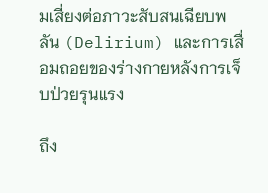มเสี่ยงต่อภาวะสับสนเฉียบพลัน (Delirium) และการเสื่อมถอยของร่างกายหลังการเจ็บป่วยรุนแรง

ถึง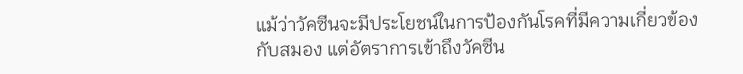แม้ว่าวัคซีนจะมีประโยชน์ในการป้องกันโรคที่มีความเกี่ยวข้องกับสมอง แต่อัตราการเข้าถึงวัคซีน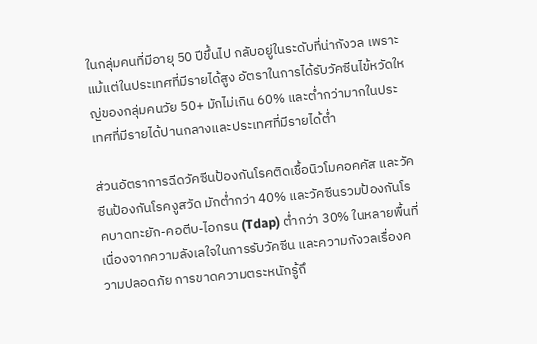ในกลุ่มคนที่มีอายุ 50 ปีขึ้นไป กลับอยู่ในระดับที่น่ากังวล เพราะแม้แต่ในประเทศที่มีรายได้สูง อัตราในการได้รับวัคซีนไข้หวัดใหญ่ของกลุ่มคนวัย 50+ มักไม่เกิน 60% และต่ำกว่ามากในประเทศที่มีรายได้ปานกลางและประเทศที่มีรายได้ต่ำ

ส่วนอัตราการฉีดวัคซีนป้องกันโรคติดเชื้อนิวโมคอคคัส และวัคซีนป้องกันโรคงูสวัด มักต่ำกว่า 40% และวัคซีนรวมป้องกันโรคบาดทะยัก-คอตีบ-ไอกรน (Tdap) ต่ำกว่า 30% ในหลายพื้นที่ เนื่องจากความลังเลใจในการรับวัคซีน และความกังวลเรื่องความปลอดภัย การขาดความตระหนักรู้ถึ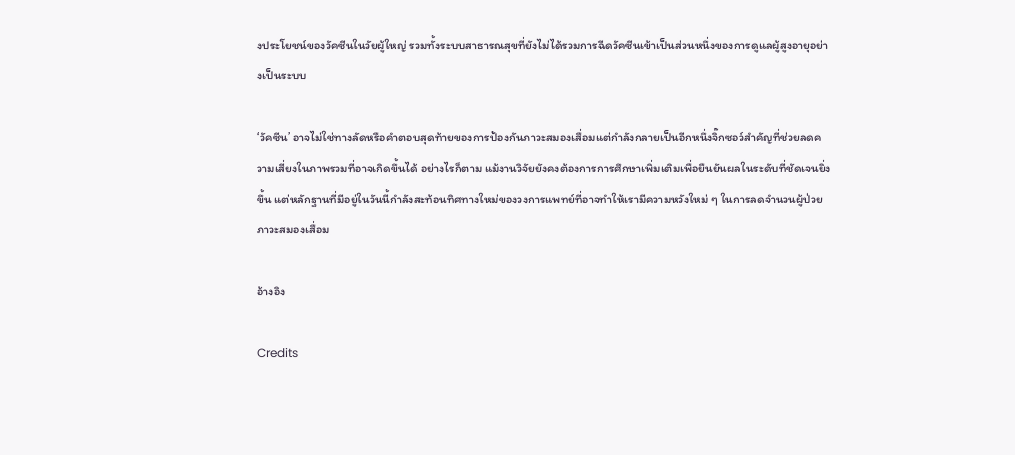งประโยชน์ของวัคซีนในวัยผู้ใหญ่ รวมทั้งระบบสาธารณสุขที่ยังไม่ได้รวมการฉีดวัคซีนเข้าเป็นส่วนหนึ่งของการดูแลผู้สูงอายุอย่างเป็นระบบ

‘วัคซีน’ อาจไม่ใช่ทางลัดหรือคำตอบสุดท้ายของการป้องกันภาวะสมองเสื่อมแต่กำลังกลายเป็นอีกหนึ่งจิ๊กซอว์สำคัญที่ช่วยลดความเสี่ยงในภาพรวมที่อาจเกิดขึ้นได้ อย่างไรก็ตาม แม้งานวิจัยยังคงต้องการการศึกษาเพิ่มเติมเพื่อยืนยันผลในระดับที่ชัดเจนยิ่งขึ้น แต่หลักฐานที่มีอยู่ในวันนี้กำลังสะท้อนทิศทางใหม่ของวงการแพทย์ที่อาจทำให้เรามีความหวังใหม่ ๆ ในการลดจำนวนผู้ป่วยภาวะสมองเสื่อม

อ้างอิง

Credits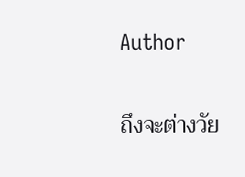Author

ถึงจะต่างวัย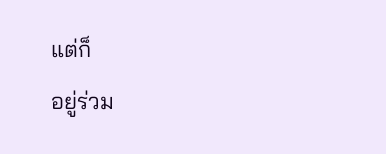แต่ก็
อยู่ร่วม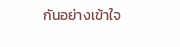กันอย่างเข้าใจ